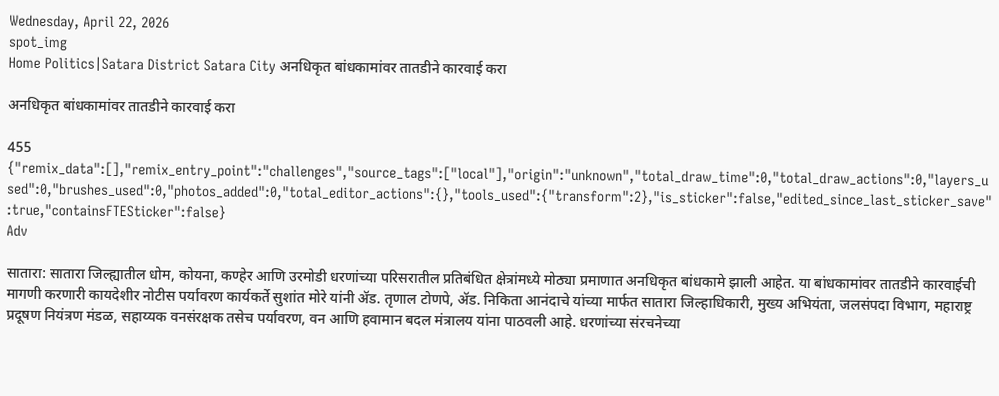Wednesday, April 22, 2026
spot_img
Home Politics|Satara District Satara City अनधिकृत बांधकामांवर तातडीने कारवाई करा

अनधिकृत बांधकामांवर तातडीने कारवाई करा

455
{"remix_data":[],"remix_entry_point":"challenges","source_tags":["local"],"origin":"unknown","total_draw_time":0,"total_draw_actions":0,"layers_used":0,"brushes_used":0,"photos_added":0,"total_editor_actions":{},"tools_used":{"transform":2},"is_sticker":false,"edited_since_last_sticker_save":true,"containsFTESticker":false}
Adv

सातारा: सातारा जिल्ह्यातील धोम, कोयना, कण्हेर आणि उरमोडी धरणांच्या परिसरातील प्रतिबंधित क्षेत्रांमध्ये मोठ्या प्रमाणात अनधिकृत बांधकामे झाली आहेत. या बांधकामांवर तातडीने कारवाईची मागणी करणारी कायदेशीर नोटीस पर्यावरण कार्यकर्ते सुशांत मोरे यांनी ॲड. तृणाल टोणपे, ॲड. निकिता आनंदाचे यांच्या मार्फत सातारा जिल्हाधिकारी, मुख्य अभियंता, जलसंपदा विभाग, महाराष्ट्र प्रदूषण नियंत्रण मंडळ, सहाय्यक वनसंरक्षक तसेच पर्यावरण, वन आणि हवामान बदल मंत्रालय यांना पाठवली आहे. धरणांच्या संरचनेच्या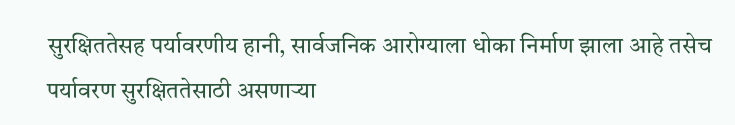सुरक्षिततेसह पर्यावरणीय हानी, सार्वजनिक आरोग्याला धोका निर्माण झाला आहे तसेच पर्यावरण सुरक्षिततेसाठी असणाऱ्या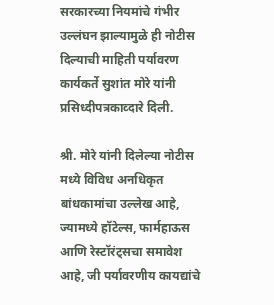सरकारच्या नियमांचे गंभीर उल्लंघन झाल्यामुळे ही नोटीस दिल्याची माहिती पर्यावरण कार्यकर्ते सुशांत मोरे यांनी प्रसिध्दीपत्रकाव्दारे दिली.

श्री. मोरे यांनी दिलेल्या नोटीस मध्ये विविध अनधिकृत बांधकामांचा उल्लेख आहे, ज्यामध्ये हॉटेल्स, फार्महाऊस आणि रेस्टॉरंट्सचा समावेश आहे, जी पर्यावरणीय कायद्यांचे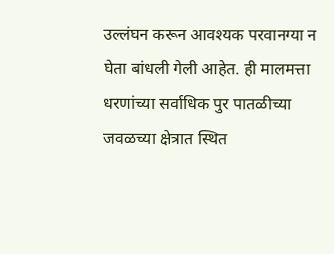उल्लंघन करून आवश्यक परवानग्या न घेता बांधली गेली आहेत. ही मालमत्ता धरणांच्या सर्वाधिक पुर पातळीच्या जवळच्या क्षेत्रात स्थित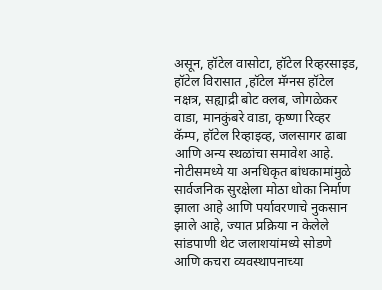असून, हॉटेल वासोटा, हॉटेल रिव्हरसाइड, हॉटेल विरासात ,हॉटेल मॅग्नस हॉटेल नक्षत्र, सह्याद्री बोट क्लब, जोगळेकर वाडा, मानकुंबरे वाडा, कृष्णा रिव्हर कॅम्प, हॉटेल रिव्हाइव्ह, जलसागर ढाबा आणि अन्य स्थळांचा समावेश आहे. नोटीसमध्ये या अनधिकृत बांधकामांमुळे सार्वजनिक सुरक्षेला मोठा धोका निर्माण झाला आहे आणि पर्यावरणाचे नुकसान झाले आहे, ज्यात प्रक्रिया न केलेले सांडपाणी थेट जलाशयांमध्ये सोडणे आणि कचरा व्यवस्थापनाच्या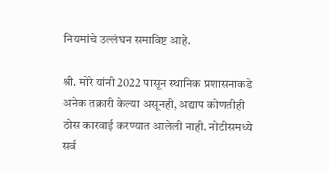नियमांचे उल्लंघन समाविष्ट आहे.

श्री. मोरे यांनी 2022 पासून स्थानिक प्रशासनाकडे अनेक तक्रारी केल्या असूनही, अद्याप कोणतीही ठोस कारवाई करण्यात आलेली नाही. नोटीसमध्ये सर्व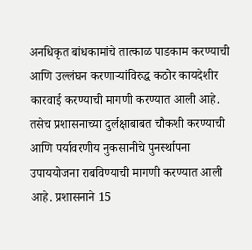अनधिकृत बांधकामांचे तात्काळ पाडकाम करण्याची आणि उल्लंघन करणाऱ्यांविरुद्ध कठोर कायदेशीर कारवाई करण्याची मागणी करण्यात आली आहे. तसेच प्रशासनाच्या दुर्लक्षाबाबत चौकशी करण्याची आणि पर्यावरणीय नुकसानीचे पुनर्स्थापना उपाययोजना राबविण्याची मागणी करण्यात आली आहे. प्रशासनाने 15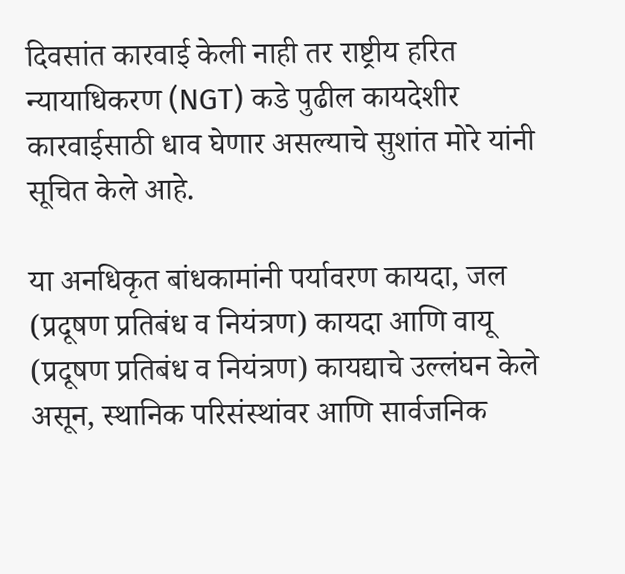दिवसांत कारवाई केली नाही तर राष्ट्रीय हरित न्यायाधिकरण (NGT) कडे पुढील कायदेशीर कारवाईसाठी धाव घेणार असल्याचे सुशांत मोरे यांनी सूचित केले आहे.

या अनधिकृत बांधकामांनी पर्यावरण कायदा, जल (प्रदूषण प्रतिबंध व नियंत्रण) कायदा आणि वायू (प्रदूषण प्रतिबंध व नियंत्रण) कायद्याचे उल्लंघन केले असून, स्थानिक परिसंस्थांवर आणि सार्वजनिक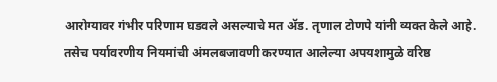आरोग्यावर गंभीर परिणाम घडवले असल्याचे मत ॲड. तृणाल टोणपे यांनी व्यक्त केले आहे. तसेच पर्यावरणीय नियमांची अंमलबजावणी करण्यात आलेल्या अपयशामुळे वरिष्ठ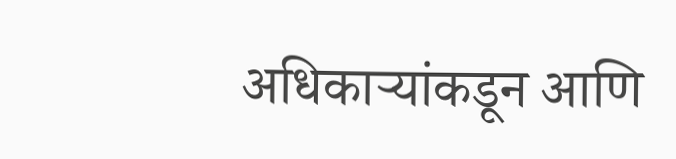अधिकाऱ्यांकडून आणि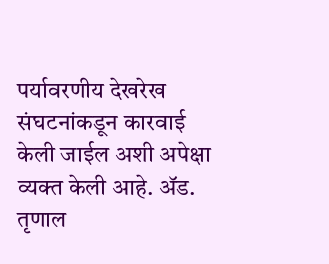पर्यावरणीय देखरेख संघटनांकडून कारवाई केली जाईल अशी अपेक्षा व्यक्त केली आहे. ॲड. तृणाल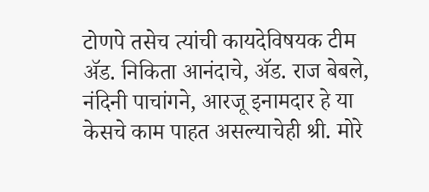टोणपे तसेच त्यांची कायदेविषयक टीम ॲड. निकिता आनंदाचे, ॲड. राज बेबले, नंदिनी पाचांगने, आरजू इनामदार हे या केसचे काम पाहत असल्याचेही श्री. मोरे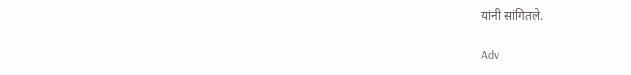यांनी सांगितले.

Adv